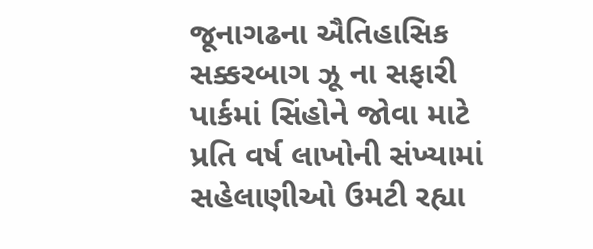જૂનાગઢના ઐતિહાસિક સક્કરબાગ ઝૂ ના સફારી પાર્કમાં સિંહોને જોવા માટે પ્રતિ વર્ષ લાખોની સંખ્યામાં સહેલાણીઓ ઉમટી રહ્યા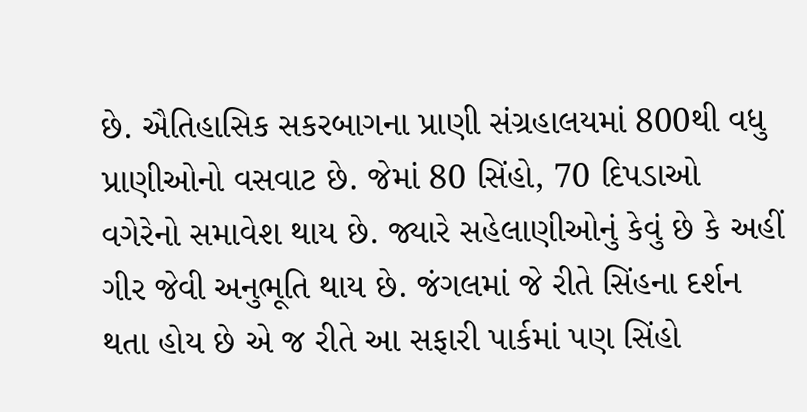છે. ઐતિહાસિક સકરબાગના પ્રાણી સંગ્રહાલયમાં 800થી વધુ પ્રાણીઓનો વસવાટ છે. જેમાં 80 સિંહો, 70 દિપડાઓ વગેરેનો સમાવેશ થાય છે. જ્યારે સહેલાણીઓનું કેવું છે કે અહીં ગીર જેવી અનુભૂતિ થાય છે. જંગલમાં જે રીતે સિંહના દર્શન થતા હોય છે એ જ રીતે આ સફારી પાર્કમાં પણ સિંહો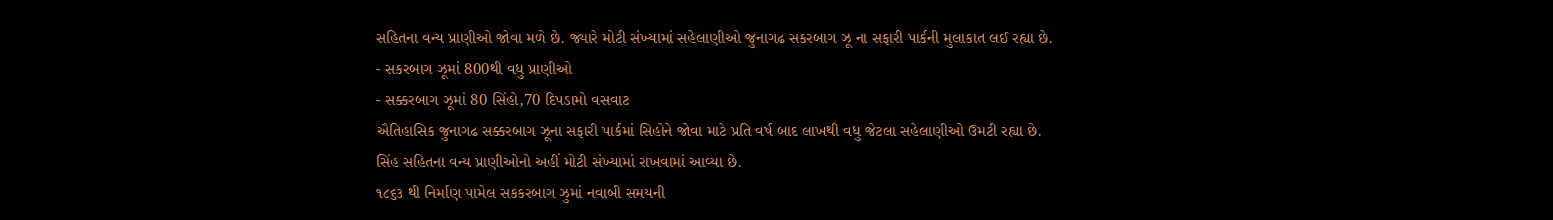સહિતના વન્ય પ્રાણીઓ જોવા મળે છે. જ્યારે મોટી સંખ્યામાં સહેલાણીઓ જુનાગઢ સકરબાગ ઝૂ ના સફારી પાર્કની મુલાકાત લઈ રહ્યા છે.
- સકરબાગ ઝૂમાં 800થી વધુ પ્રાણીઓ
- સક્કરબાગ ઝૂમાં 80 સિંહો,70 દિપડામો વસવાટ
ઐતિહાસિક જુનાગઢ સક્કરબાગ ઝૂના સફારી પાર્કમાં સિહોને જોવા માટે પ્રતિ વર્ષ બાદ લાખથી વધુ જેટલા સહેલાણીઓ ઉમટી રહ્યા છે. સિંહ સહિતના વન્ય પ્રાણીઓનો અહીં મોટી સંખ્યામાં રાખવામાં આવ્યા છે.
૧૮૬૩ થી નિર્માણ પામેલ સકકરબાગ ઝુમાં નવાબી સમયની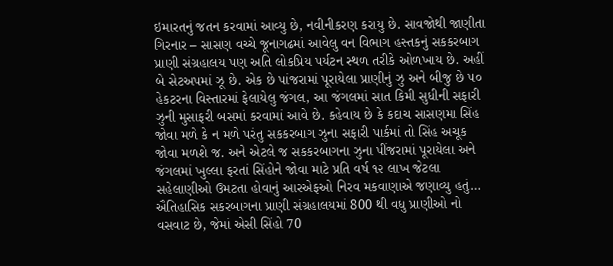ઇમારતનું જતન કરવામાં આવ્યુ છે, નવીનીકરણ કરાયુ છે. સાવજોથી જાણીતા ગિરનાર – સાસણ વચ્ચે જૂનાગઢમાં આવેલુ વન વિભાગ હસ્તકનું સકકરબાગ પ્રાણી સંગ્રહાલય પણ અતિ લોકપ્રિય પર્યટન સ્થળ તરીકે ઓળખાય છે. અહીં બે સેટઅપમાં ઝૂ છે. એક છે પાંજરામાં પૂરાયેલા પ્રાણીનું ઝુ અને બીજુ છે ૫૦ હેકટરના વિસ્તારમાં ફેલાયેલુ જંગલ, આ જંગલમાં સાત કિમી સુધીની સફારી ઝુની મુસાફરી બસમાં કરવામાં આવે છે. કહેવાય છે કે કદાચ સાસણમા સિંહ જોવા મળે કે ન મળે પરંતુ સકકરબાગ ઝુના સફારી પાર્કમાં તો સિંહ અચૂક જોવા મળશે જ. અને એટલે જ સકકરબાગના ઝુના પીંજરામાં પૂરાયેલા અને જંગલમાં ખુલ્લા ફરતાં સિંહોને જોવા માટે પ્રતિ વર્ષ ૧૨ લાખ જેટલા સહેલાણીઓ ઉમટતા હોવાનું આરએફઓ નિરવ મકવાણાએ જણાવ્યુ હતું…
ઐતિહાસિક સકરબાગના પ્રાણી સંગ્રહાલયમાં 800 થી વધુ પ્રાણીઓ નો વસવાટ છે, જેમાં એસી સિંહો 70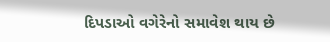દિપડાઓ વગેરેનો સમાવેશ થાય છે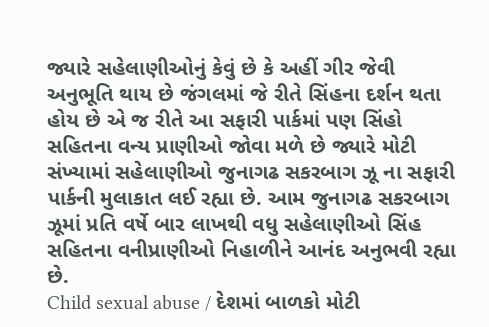જ્યારે સહેલાણીઓનું કેવું છે કે અહીં ગીર જેવી અનુભૂતિ થાય છે જંગલમાં જે રીતે સિંહના દર્શન થતા હોય છે એ જ રીતે આ સફારી પાર્કમાં પણ સિંહો સહિતના વન્ય પ્રાણીઓ જોવા મળે છે જ્યારે મોટી સંખ્યામાં સહેલાણીઓ જુનાગઢ સકરબાગ ઝૂ ના સફારી પાર્કની મુલાકાત લઈ રહ્યા છે. આમ જુનાગઢ સકરબાગ ઝૂમાં પ્રતિ વર્ષે બાર લાખથી વધુ સહેલાણીઓ સિંહ સહિતના વનીપ્રાણીઓ નિહાળીને આનંદ અનુભવી રહ્યા છે.
Child sexual abuse / દેશમાં બાળકો મોટી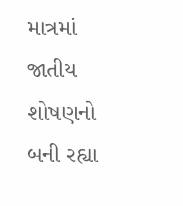માત્રમાં જાતીય શોષણનો બની રહ્યા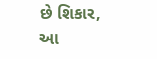છે શિકાર, આ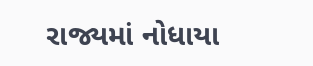રાજ્યમાં નોધાયા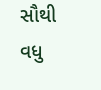સૌથી વધુ